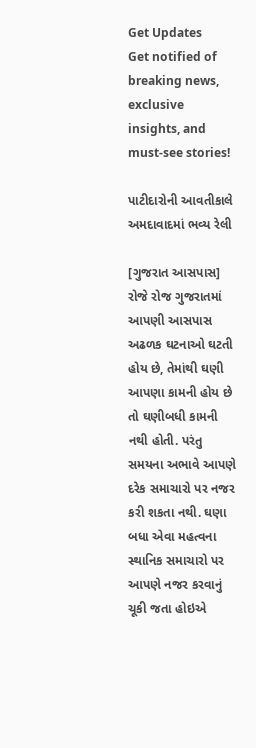Get Updates
Get notified of breaking news, exclusive insights, and must-see stories!

પાટીદારોની આવતીકાલે અમદાવાદમાં ભવ્ય રેલી

[ગુજરાત આસપાસ] રોજે રોજ ગુજરાતમાં આપણી આસપાસ અઢળક ઘટનાઓ ઘટતી હોય છે, તેમાંથી ઘણી આપણા કામની હોય છે તો ઘણીબધી કામની નથી હોતી. પરંતુ સમયના અભાવે આપણે દરેક સમાચારો પર નજર કરી શકતા નથી. ઘણા બધા એવા મહત્વના સ્થાનિક સમાચારો પર આપણે નજર કરવાનું ચૂકી જતા હોઇએ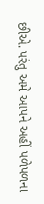છીએ. પરંતુ અમે આપને અહીં પળેપળના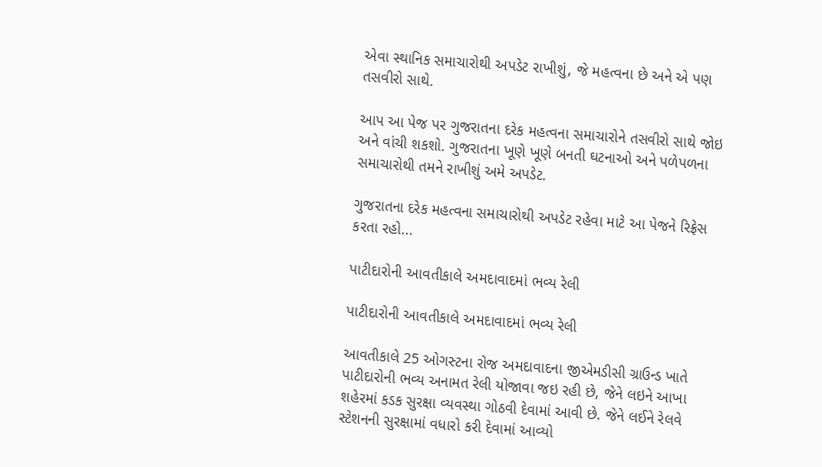એવા સ્થાનિક સમાચારોથી અપડેટ રાખીશું, જે મહત્વના છે અને એ પણ તસવીરો સાથે.

આપ આ પેજ પર ગુજરાતના દરેક મહત્વના સમાચારોને તસવીરો સાથે જોઇ અને વાંચી શકશો. ગુજરાતના ખૂણે ખૂણે બનતી ઘટનાઓ અને પળેપળના સમાચારોથી તમને રાખીશું અમે અપડેટ.

ગુજરાતના દરેક મહત્વના સમાચારોથી અપડેટ રહેવા માટે આ પેજને રિફ્રેસ કરતા રહો...

પાટીદારોની આવતીકાલે અમદાવાદમાં ભવ્ય રેલી

પાટીદારોની આવતીકાલે અમદાવાદમાં ભવ્ય રેલી

આવતીકાલે 25 ઓગસ્ટના રોજ અમદાવાદના જીએમડીસી ગ્રાઉન્ડ ખાતે પાટીદારોની ભવ્ય અનામત રેલી યોજાવા જઇ રહી છે, જેને લઇને આખા શહેરમાં કડક સુરક્ષા વ્યવસ્થા ગોઠવી દેવામાં આવી છે. જેને લઈને રેલવે સ્ટેશનની સુરક્ષામાં વધારો કરી દેવામાં આવ્યો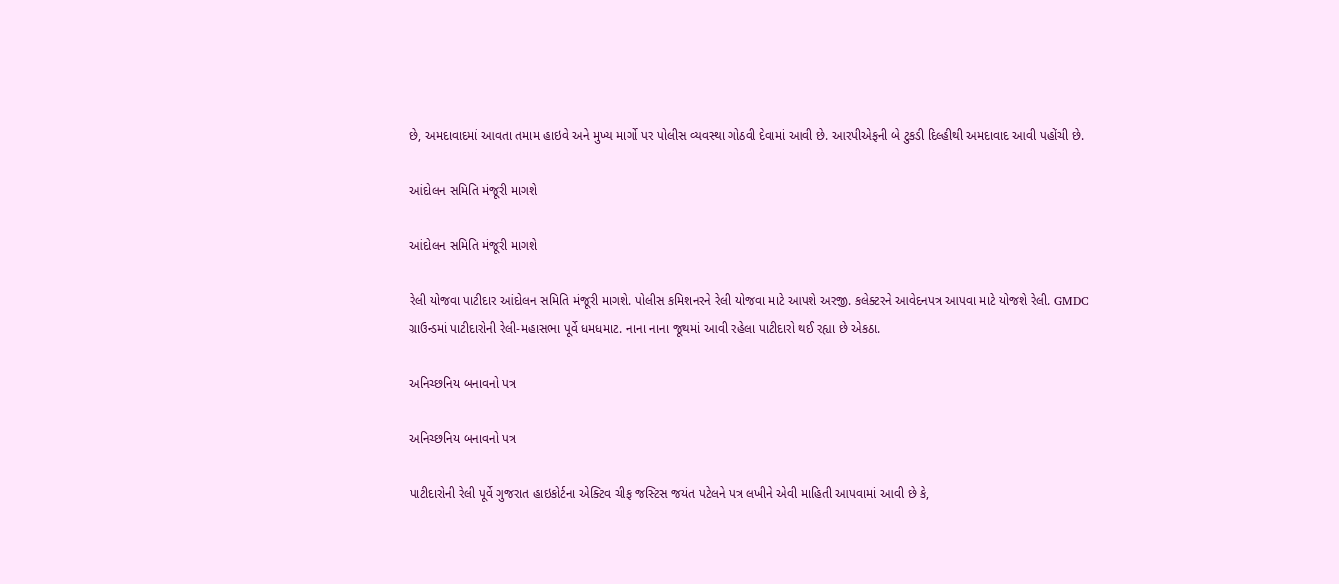છે, અમદાવાદમાં આવતા તમામ હાઇવે અને મુખ્ય માર્ગો પર પોલીસ વ્યવસ્થા ગોઠવી દેવામાં આવી છે. આરપીએફની બે ટુકડી દિલ્હીથી અમદાવાદ આવી પહોંચી છે.

આંદોલન સમિતિ મંજૂરી માગશે

આંદોલન સમિતિ મંજૂરી માગશે

રેલી યોજવા પાટીદાર આંદોલન સમિતિ મંજૂરી માગશે. પોલીસ કમિશનરને રેલી યોજવા માટે આપશે અરજી. કલેક્ટરને આવેદનપત્ર આપવા માટે યોજશે રેલી. GMDC ગ્રાઉન્ડમાં પાટીદારોની રેલી-મહાસભા પૂર્વે ધમધમાટ. નાના નાના જૂથમાં આવી રહેલા પાટીદારો થઈ રહ્યા છે એકઠા.

અનિચ્છનિય બનાવનો પત્ર

અનિચ્છનિય બનાવનો પત્ર

પાટીદારોની રેલી પૂર્વે ગુજરાત હાઇકોર્ટના એક્ટિવ ચીફ જસ્ટિસ જયંત પટેલને પત્ર લખીને એવી માહિતી આપવામાં આવી છે કે,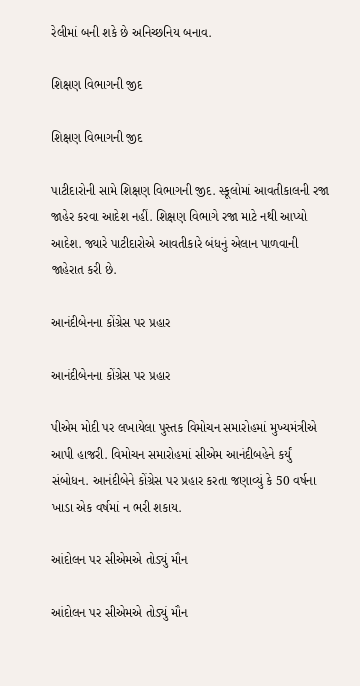રેલીમાં બની શકે છે અનિચ્છનિય બનાવ.

શિક્ષણ વિભાગની જીદ

શિક્ષણ વિભાગની જીદ

પાટીદારોની સામે શિક્ષણ વિભાગની જીદ. સ્કૂલોમાં આવતીકાલની રજા જાહેર કરવા આદેશ નહીં. શિક્ષણ વિભાગે રજા માટે નથી આપ્યો આદેશ. જ્યારે પાટીદારોએ આવતીકારે બંધનું એલાન પાળવાની જાહેરાત કરી છે.

આનંદીબેનના કોંગ્રેસ પર પ્રહાર

આનંદીબેનના કોંગ્રેસ પર પ્રહાર

પીએમ મોદી પર લખાયેલા પુસ્તક વિમોચન સમારોહમાં મુખ્યમંત્રીએ આપી હાજરી. વિમોચન સમારોહમાં સીએમ આનંદીબહેને કર્યું સંબોધન. આનંદીબેને કોંગ્રેસ પર પ્રહાર કરતા જણાવ્યું કે 50 વર્ષના ખાડા એક વર્ષમાં ન ભરી શકાય.

આંદોલન પર સીએમએ તોડ્યું મૌન

આંદોલન પર સીએમએ તોડ્યું મૌન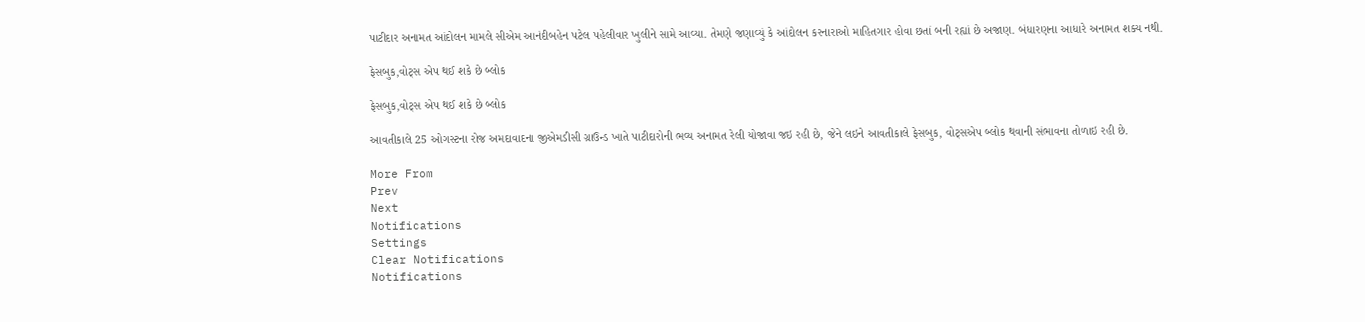પાટીદાર અનામત આંદોલન મામલે સીએમ આનંદીબહેન પટેલ પહેલીવાર ખુલીને સામે આવ્યા. તેમણે જણાવ્યું કે આંદોલન કરનારાઓ માહિતગાર હોવા છતાં બની રહ્યાં છે અજાણ. બંધારણના આધારે અનામત શક્ય નથી.

ફેસબુક,વોટ્સ એપ થઈ શકે છે બ્લોક

ફેસબુક,વોટ્સ એપ થઈ શકે છે બ્લોક

આવતીકાલે 25 ઓગસ્ટના રોજ અમદાવાદના જીએમડીસી ગ્રાઉન્ડ ખાતે પાટીદારોની ભવ્ય અનામત રેલી યોજાવા જઇ રહી છે, જેને લઇને આવતીકાલે ફેસબુક, વોટ્સએપ બ્લોક થવાની સંભાવના તોળાઇ રહી છે.

More From
Prev
Next
Notifications
Settings
Clear Notifications
Notifications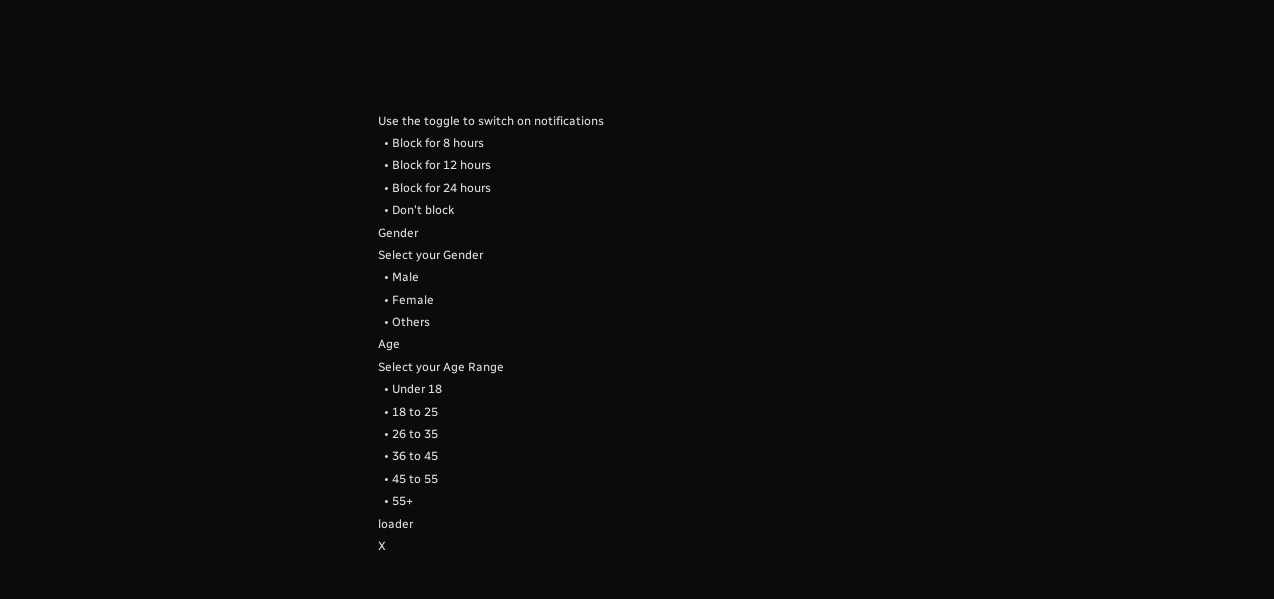Use the toggle to switch on notifications
  • Block for 8 hours
  • Block for 12 hours
  • Block for 24 hours
  • Don't block
Gender
Select your Gender
  • Male
  • Female
  • Others
Age
Select your Age Range
  • Under 18
  • 18 to 25
  • 26 to 35
  • 36 to 45
  • 45 to 55
  • 55+
loader
X